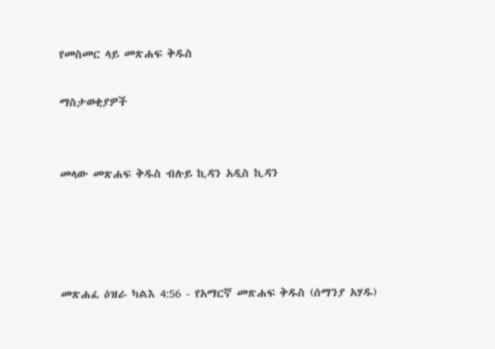የመስመር ላይ መጽሐፍ ቅዱስ

ማስታወቂያዎች


መላው መጽሐፍ ቅዱስ ብሉይ ኪዳን አዲስ ኪዳን




መጽሐፈ ዕዝራ ካልእ 4:56 - የአማርኛ መጽሐፍ ቅዱስ (ሰማንያ አሃዱ)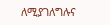ለሚያገለግሉና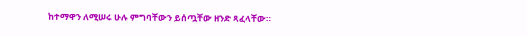ከተማዋን ለሚሠሩ ሁሉ ምግባቸውን ይሰጧቸው ዘንድ ጻፈላቸው።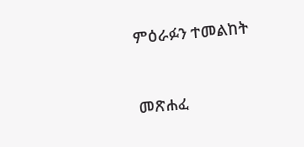ምዕራፉን ተመልከት



መጽሐፈ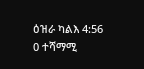ዕዝራ ካልእ 4:56
0 ተሻማሚ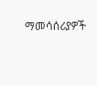ማመሳሰሪያዎች